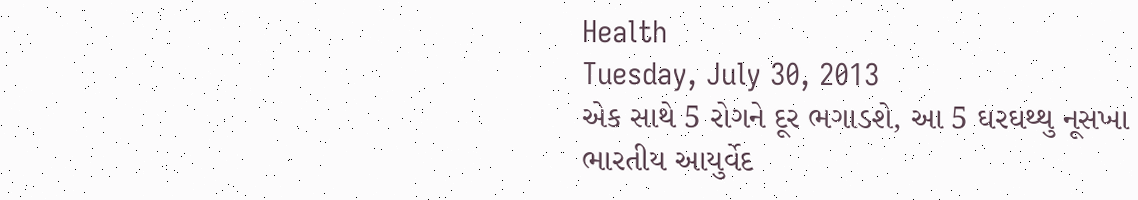Health
Tuesday, July 30, 2013
એક સાથે 5 રોગને દૂર ભગાડશે, આ 5 ઘરઘથ્થુ નૂસખા
ભારતીય આયુર્વેદ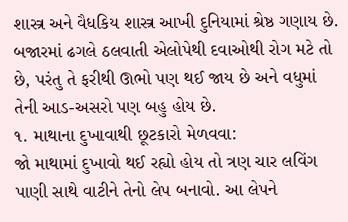શાસ્ત્ર અને વૈધકિય શાસ્ત્ર આખી દુનિયામાં શ્રેષ્ઠ ગણાય છે. બજારમાં ઢગલે ઠલવાતી એલોપેથી દવાઓથી રોગ મટે તો છે, પરંતુ તે ફરીથી ઊભો પણ થઈ જાય છે અને વધુમાં તેની આડ-અસરો પણ બહુ હોય છે.
૧. માથાના દુખાવાથી છૂટકારો મેળવવા:
જો માથામાં દુખાવો થઈ રહ્યો હોય તો ત્રણ ચાર લવિંગ પાણી સાથે વાટીને તેનો લેપ બનાવો. આ લેપને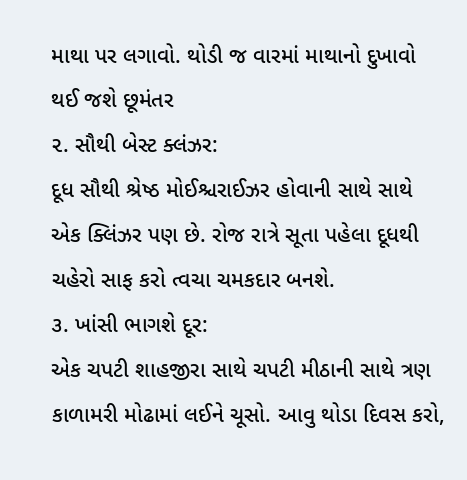માથા પર લગાવો. થોડી જ વારમાં માથાનો દુખાવો થઈ જશે છૂમંતર
૨. સૌથી બેસ્ટ ક્લંઝર:
દૂધ સૌથી શ્રેષ્ઠ મોઈશ્ચરાઈઝર હોવાની સાથે સાથે એક ક્લિંઝર પણ છે. રોજ રાત્રે સૂતા પહેલા દૂધથી ચહેરો સાફ કરો ત્વચા ચમકદાર બનશે.
૩. ખાંસી ભાગશે દૂર:
એક ચપટી શાહજીરા સાથે ચપટી મીઠાની સાથે ત્રણ કાળામરી મોઢામાં લઈને ચૂસો. આવુ થોડા દિવસ કરો,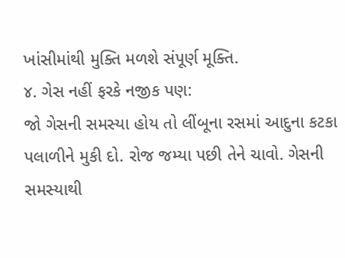ખાંસીમાંથી મુક્તિ મળશે સંપૂર્ણ મૂક્તિ.
૪. ગેસ નહીં ફરકે નજીક પણ:
જો ગેસની સમસ્યા હોય તો લીંબૂના રસમાં આદુના કટકા પલાળીને મુકી દો. રોજ જમ્યા પછી તેને ચાવો. ગેસની સમસ્યાથી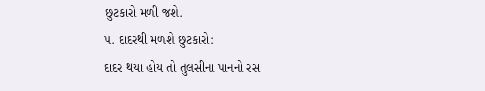છુટકારો મળી જશે.
૫. દાદરથી મળશે છુટકારો:
દાદર થયા હોય તો તુલસીના પાનનો રસ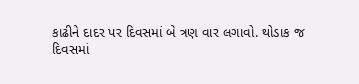કાઢીને દાદર પર દિવસમાં બે ત્રણ વાર લગાવો. થોડાક જ
દિવસમાં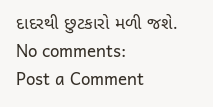દાદરથી છુટકારો મળી જશે.
No comments:
Post a Comment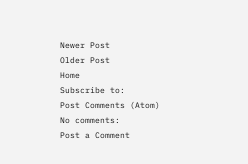Newer Post
Older Post
Home
Subscribe to:
Post Comments (Atom)
No comments:
Post a Comment